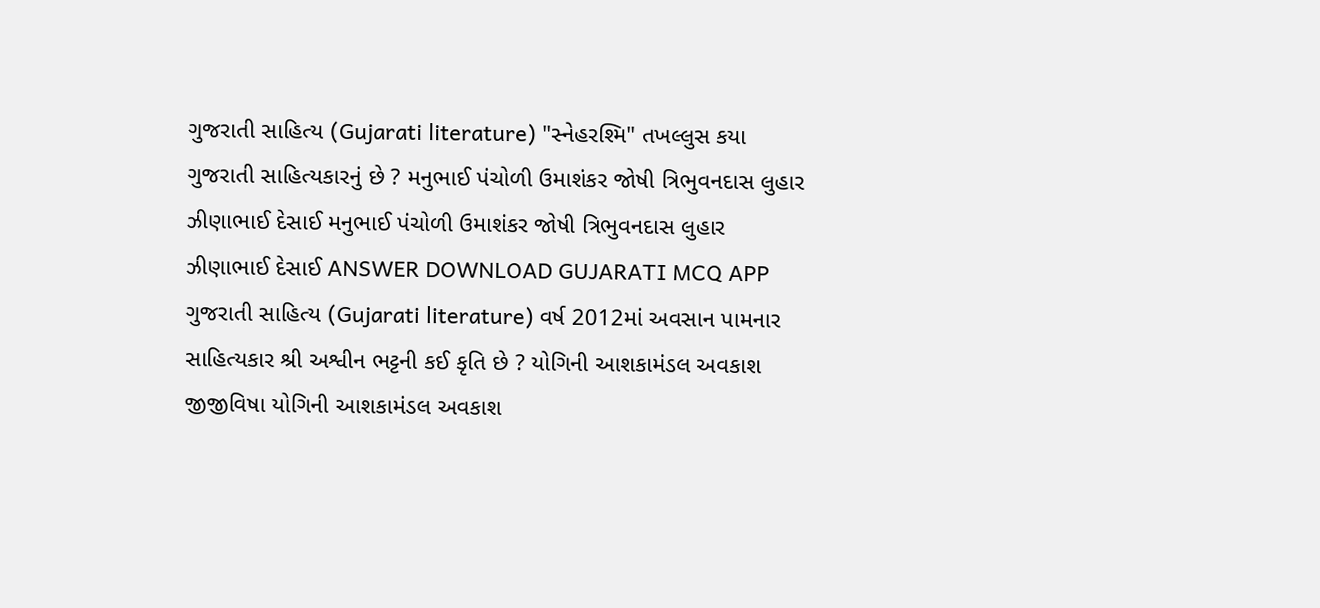ગુજરાતી સાહિત્ય (Gujarati literature) "સ્નેહરશ્મિ" તખલ્લુસ કયા ગુજરાતી સાહિત્યકારનું છે ? મનુભાઈ પંચોળી ઉમાશંકર જોષી ત્રિભુવનદાસ લુહાર ઝીણાભાઈ દેસાઈ મનુભાઈ પંચોળી ઉમાશંકર જોષી ત્રિભુવનદાસ લુહાર ઝીણાભાઈ દેસાઈ ANSWER DOWNLOAD GUJARATI MCQ APP
ગુજરાતી સાહિત્ય (Gujarati literature) વર્ષ 2012માં અવસાન પામનાર સાહિત્યકાર શ્રી અશ્વીન ભટ્ટની કઈ કૃતિ છે ? યોગિની આશકામંડલ અવકાશ જીજીવિષા યોગિની આશકામંડલ અવકાશ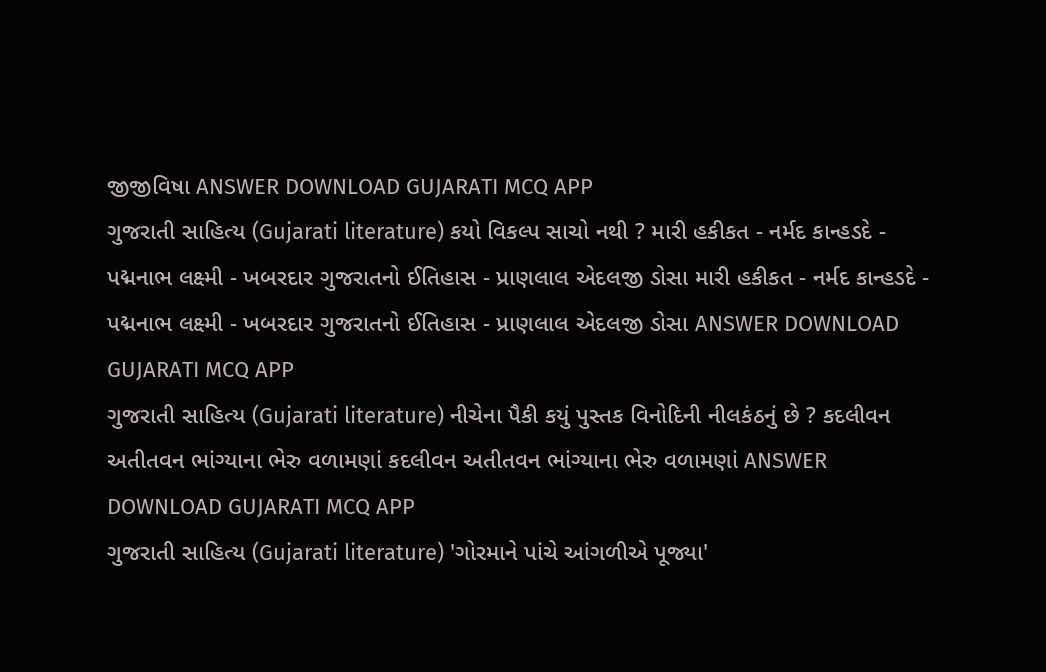જીજીવિષા ANSWER DOWNLOAD GUJARATI MCQ APP
ગુજરાતી સાહિત્ય (Gujarati literature) કયો વિકલ્પ સાચો નથી ? મારી હકીકત - નર્મદ કાન્હડદે - પદ્મનાભ લક્ષ્મી - ખબરદાર ગુજરાતનો ઈતિહાસ - પ્રાણલાલ એદલજી ડોસા મારી હકીકત - નર્મદ કાન્હડદે - પદ્મનાભ લક્ષ્મી - ખબરદાર ગુજરાતનો ઈતિહાસ - પ્રાણલાલ એદલજી ડોસા ANSWER DOWNLOAD GUJARATI MCQ APP
ગુજરાતી સાહિત્ય (Gujarati literature) નીચેના પૈકી કયું પુસ્તક વિનોદિની નીલકંઠનું છે ? કદલીવન અતીતવન ભાંગ્યાના ભેરુ વળામણાં કદલીવન અતીતવન ભાંગ્યાના ભેરુ વળામણાં ANSWER DOWNLOAD GUJARATI MCQ APP
ગુજરાતી સાહિત્ય (Gujarati literature) 'ગોરમાને પાંચે આંગળીએ પૂજ્યા'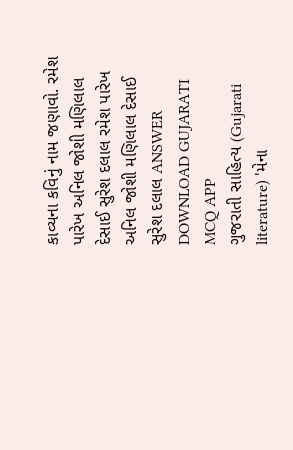કાવ્યના કવિનું નામ જણાવો. રમેશ પારેખ અનિલ જોશી મણિલાલ દેસાઈ સુરેશ દલાલ રમેશ પારેખ અનિલ જોશી મણિલાલ દેસાઈ સુરેશ દલાલ ANSWER DOWNLOAD GUJARATI MCQ APP
ગુજરાતી સાહિત્ય (Gujarati literature) 'મેના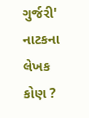ગુર્જરી' નાટકના લેખક કોણ ?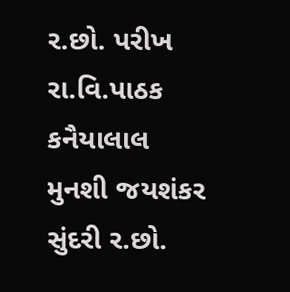ર.છો. પરીખ રા.વિ.પાઠક કનૈયાલાલ મુનશી જયશંકર સુંદરી ર.છો.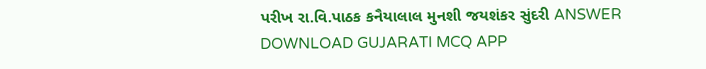પરીખ રા.વિ.પાઠક કનૈયાલાલ મુનશી જયશંકર સુંદરી ANSWER DOWNLOAD GUJARATI MCQ APP